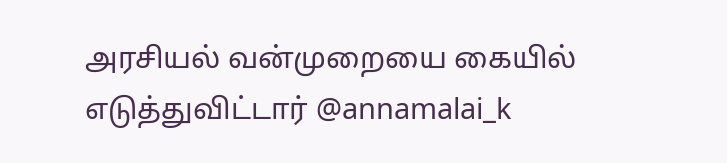அரசியல் வன்முறையை கையில் எடுத்துவிட்டார் @annamalai_k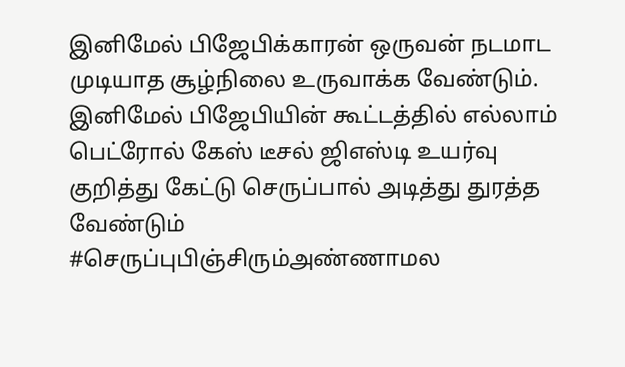இனிமேல் பிஜேபிக்காரன் ஒருவன் நடமாட முடியாத சூழ்நிலை உருவாக்க வேண்டும். இனிமேல் பிஜேபியின் கூட்டத்தில் எல்லாம் பெட்ரோல் கேஸ் டீசல் ஜிஎஸ்டி உயர்வு குறித்து கேட்டு செருப்பால் அடித்து துரத்த வேண்டும்
#செருப்புபிஞ்சிரும்அண்ணாமல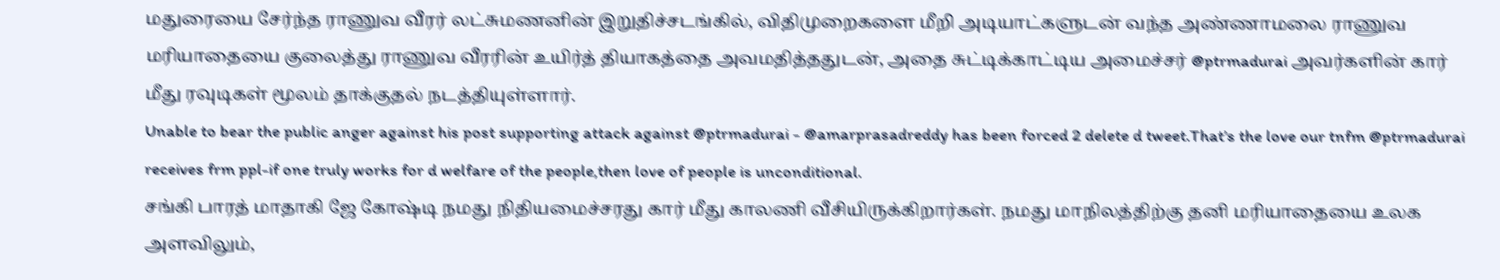மதுரையை சேர்ந்த ராணுவ வீரர் லட்சுமணனின் இறுதிச்சடங்கில், விதிமுறைகளை மீறி அடியாட்களுடன் வந்த அண்ணாமலை ராணுவ மரியாதையை குலைத்து ராணுவ வீரரின் உயிர்த் தியாகத்தை அவமதித்ததுடன், அதை சுட்டிக்காட்டிய அமைச்சர் @ptrmadurai அவர்களின் கார் மீது ரவுடிகள் மூலம் தாக்குதல் நடத்தியுள்ளார்.
Unable to bear the public anger against his post supporting attack against @ptrmadurai - @amarprasadreddy has been forced 2 delete d tweet.That’s the love our tnfm @ptrmadurai receives frm ppl-if one truly works for d welfare of the people,then love of people is unconditional.
சங்கி பாரத் மாதாகி ஜே கோஷ்டி நமது நிதியமைச்சரது கார் மீது காலணி வீசியிருக்கிறார்கள். நமது மாநிலத்திற்கு தனி மரியாதையை உலக அளவிலும்,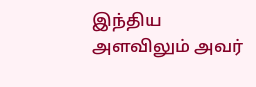இந்திய அளவிலும் அவர்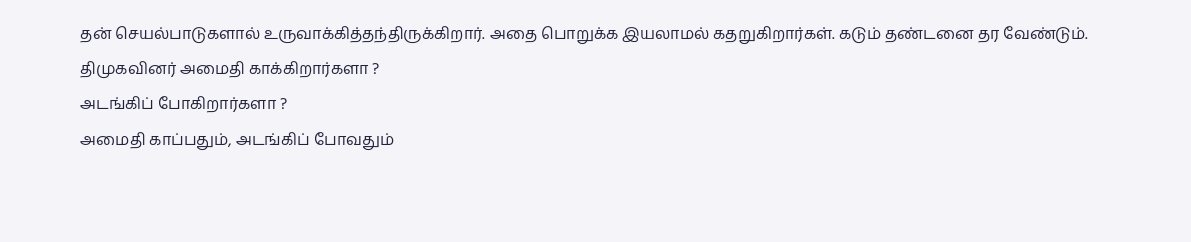தன் செயல்பாடுகளால் உருவாக்கித்தந்திருக்கிறார். அதை பொறுக்க இயலாமல் கதறுகிறார்கள். கடும் தண்டனை தர வேண்டும்.
திமுகவினர் அமைதி காக்கிறார்களா ?
அடங்கிப் போகிறார்களா ?
அமைதி காப்பதும், அடங்கிப் போவதும்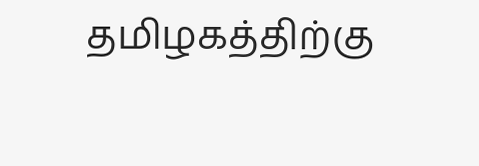தமிழகத்திற்கு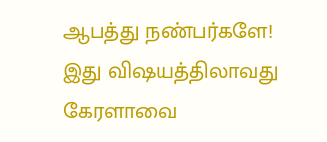ஆபத்து நண்பர்களே!
இது விஷயத்திலாவது கேரளாவை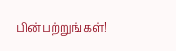பின்பற்றுங்கள்!